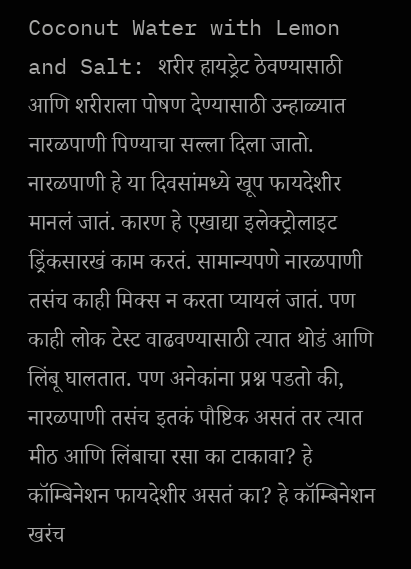Coconut Water with Lemon and Salt: शरीर हायड्रेट ठेवण्यासाठी आणि शरीराला पोषण देण्यासाठी उन्हाळ्यात नारळपाणी पिण्याचा सल्ला दिला जातो. नारळपाणी हे या दिवसांमध्ये खूप फायदेशीर मानलं जातं. कारण हे एखाद्या इलेक्ट्रोलाइट ड्रिंकसारखं काम करतं. सामान्यपणे नारळपाणी तसंच काही मिक्स न करता प्यायलं जातं. पण काही लोक टेस्ट वाढवण्यासाठी त्यात थोडं आणि लिंबू घालतात. पण अनेकांना प्रश्न पडतो की, नारळपाणी तसंच इतकं पौष्टिक असतं तर त्यात मीठ आणि लिंबाचा रसा का टाकावा? हे कॉम्बिनेशन फायदेशीर असतं का? हे कॉम्बिनेशन खरंच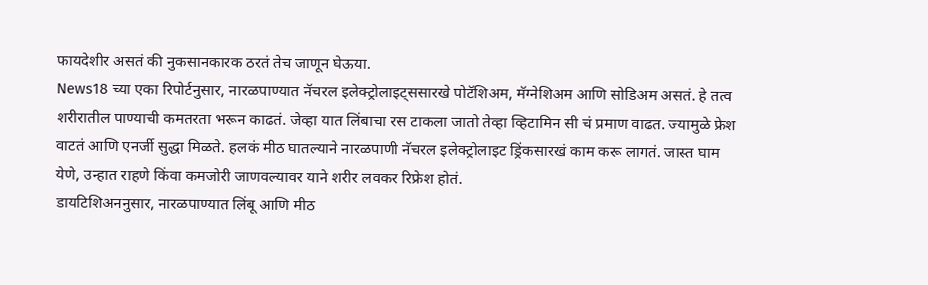फायदेशीर असतं की नुकसानकारक ठरतं तेच जाणून घेऊया.
News18 च्या एका रिपोर्टनुसार, नारळपाण्यात नॅचरल इलेक्ट्रोलाइट्ससारखे पोटॅशिअम, मॅग्नेशिअम आणि सोडिअम असतं. हे तत्व शरीरातील पाण्याची कमतरता भरून काढतं. जेव्हा यात लिंबाचा रस टाकला जातो तेव्हा व्हिटामिन सी चं प्रमाण वाढत. ज्यामुळे फ्रेश वाटतं आणि एनर्जी सुद्धा मिळते. हलकं मीठ घातल्याने नारळपाणी नॅचरल इलेक्ट्रोलाइट ड्रिंकसारखं काम करू लागतं. जास्त घाम येणे, उन्हात राहणे किंवा कमजोरी जाणवल्यावर याने शरीर लवकर रिफ्रेश होतं.
डायटिशिअननुसार, नारळपाण्यात लिंबू आणि मीठ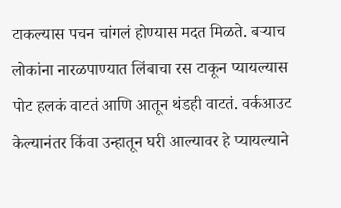टाकल्यास पचन चांगलं होण्यास मदत मिळते. बऱ्याच लोकांना नारळपाण्यात लिंबाचा रस टाकून प्यायल्यास पोट हलकं वाटतं आणि आतून थंडही वाटतं. वर्कआउट केल्यानंतर किंवा उन्हातून घरी आल्यावर हे प्यायल्याने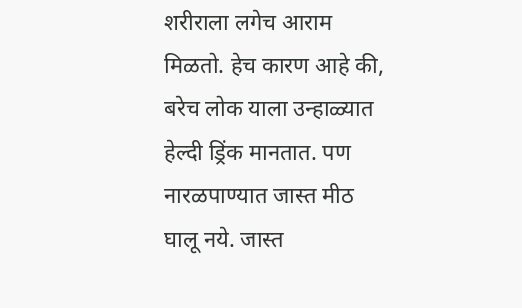शरीराला लगेच आराम मिळतो. हेच कारण आहे की, बरेच लोक याला उन्हाळ्यात हेल्दी ड्रिंक मानतात. पण नारळपाण्यात जास्त मीठ घालू नये. जास्त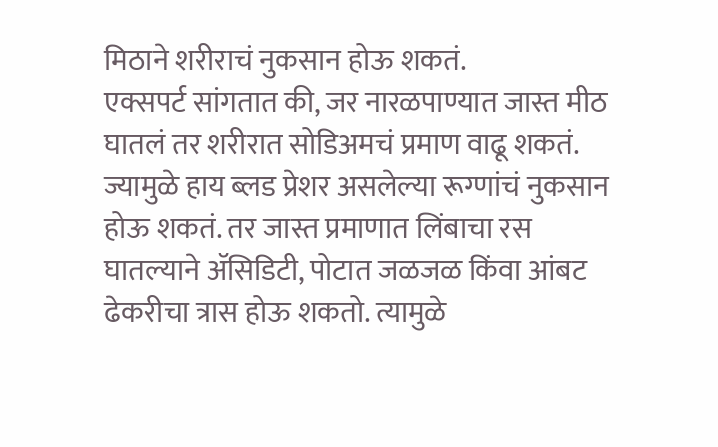मिठाने शरीराचं नुकसान होऊ शकतं.
एक्सपर्ट सांगतात की, जर नारळपाण्यात जास्त मीठ घातलं तर शरीरात सोडिअमचं प्रमाण वाढू शकतं. ज्यामुळे हाय ब्लड प्रेशर असलेल्या रूग्णांचं नुकसान होऊ शकतं. तर जास्त प्रमाणात लिंबाचा रस घातल्याने ॲसिडिटी, पोटात जळजळ किंवा आंबट ढेकरीचा त्रास होऊ शकतो. त्यामुळे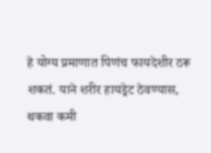हे योग्य प्रमाणात पिणंच फायदेशीर ठरू शकतं. याने शरीर हायड्रेट ठेवण्यास, थकवा कमी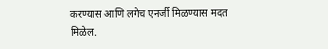करण्यास आणि लगेच एनर्जी मिळण्यास मदत मिळेल.